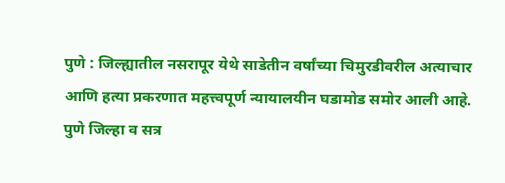पुणे : जिल्ह्यातील नसरापूर येथे साडेतीन वर्षांच्या चिमुरडीवरील अत्याचार आणि हत्या प्रकरणात महत्त्वपूर्ण न्यायालयीन घडामोड समोर आली आहे. पुणे जिल्हा व सत्र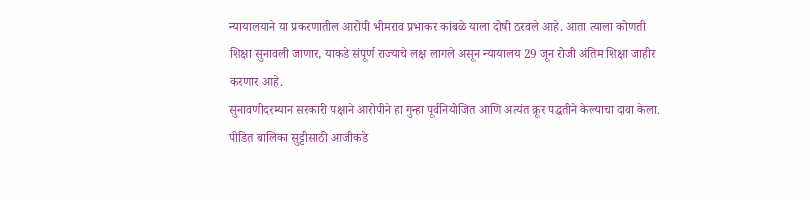न्यायालयाने या प्रकरणातील आरोपी भीमराव प्रभाकर कांबळे याला दोषी ठरवले आहे. आता त्याला कोणती शिक्षा सुनावली जाणार, याकडे संपूर्ण राज्याचे लक्ष लागले असून न्यायालय 29 जून रोजी अंतिम शिक्षा जाहीर करणार आहे.
सुनावणीदरम्यान सरकारी पक्षाने आरोपीने हा गुन्हा पूर्वनियोजित आणि अत्यंत क्रूर पद्धतीने केल्याचा दावा केला. पीडित बालिका सुट्टीसाठी आजीकडे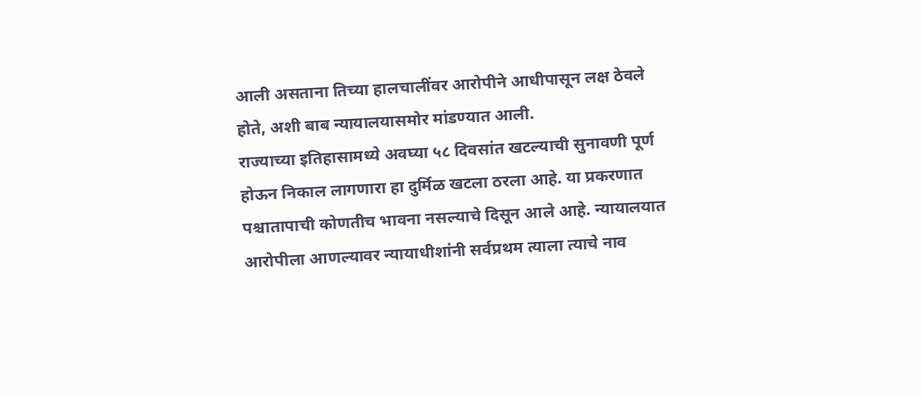आली असताना तिच्या हालचालींवर आरोपीने आधीपासून लक्ष ठेवले होते, अशी बाब न्यायालयासमोर मांडण्यात आली.
राज्याच्या इतिहासामध्ये अवघ्या ५८ दिवसांत खटल्याची सुनावणी पूर्ण होऊन निकाल लागणारा हा दुर्मिळ खटला ठरला आहे. या प्रकरणात पश्चातापाची कोणतीच भावना नसल्याचे दिसून आले आहे. न्यायालयात आरोपीला आणल्यावर न्यायाधीशांनी सर्वप्रथम त्याला त्याचे नाव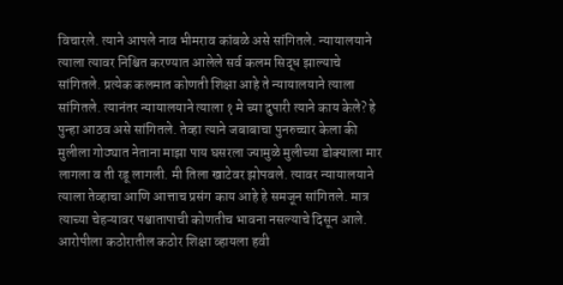विचारले. त्याने आपले नाव भीमराव कांबळे असे सांगितले. न्यायालयाने त्याला त्यावर निश्चित करण्यात आलेले सर्व कलम सिद्ध झाल्याचे सांगितले. प्रत्येक कलमात कोणती शिक्षा आहे ते न्यायालयाने त्याला सांगितले. त्यानंतर न्यायालयाने त्याला १ मे च्या दुपारी त्याने काय केले? हे पुन्हा आठव असे सांगितले. तेव्हा त्याने जबाबाचा पुनरुच्चार केला की मुलीला गोठ्यात नेताना माझा पाय घसरला ज्यामुळे मुलीच्या डोक्याला मार लागला व ती रडू लागली. मी तिला खाटेवर झोपवले. त्यावर न्यायालयाने त्याला तेव्हाचा आणि आत्ताच प्रसंग काय आहे हे समजून सांगितले. मात्र त्याच्या चेहऱ्यावर पश्चातापाची कोणतीच भावना नसल्याचे दिसून आले.
आरोपीला कठोरातील कठोर शिक्षा व्हायला हवी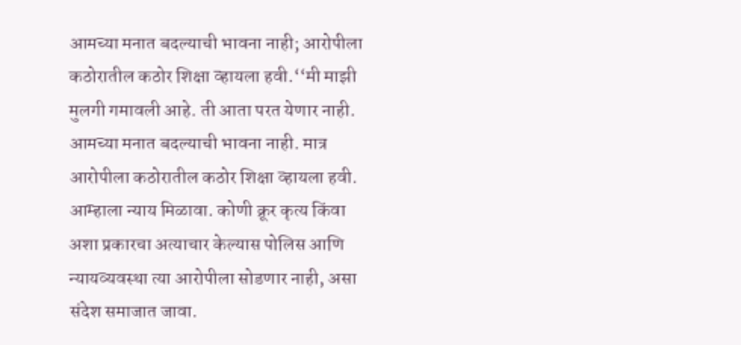आमच्या मनात बदल्याची भावना नाही; आरोपीला कठोरातील कठोर शिक्षा व्हायला हवी.‘‘मी माझी मुलगी गमावली आहे. ती आता परत येणार नाही. आमच्या मनात बदल्याची भावना नाही. मात्र आरोपीला कठोरातील कठोर शिक्षा व्हायला हवी. आम्हाला न्याय मिळावा. कोणी क्रूर कृत्य किंवा अशा प्रकारचा अत्याचार केल्यास पोलिस आणि न्यायव्यवस्था त्या आरोपीला सोडणार नाही, असा संदेश समाजात जावा.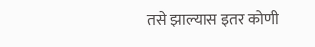तसे झाल्यास इतर कोणी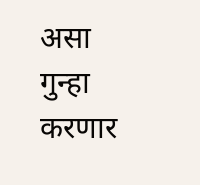असा गुन्हा करणार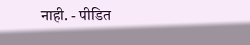नाही. - पीडित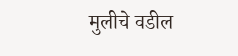मुलीचे वडील